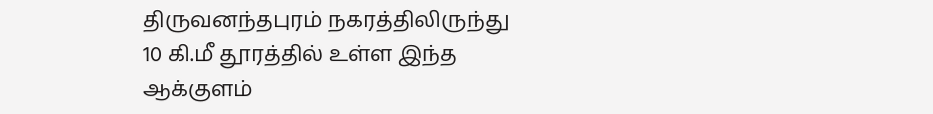திருவனந்தபுரம் நகரத்திலிருந்து 10 கி.மீ தூரத்தில் உள்ள இந்த ஆக்குளம்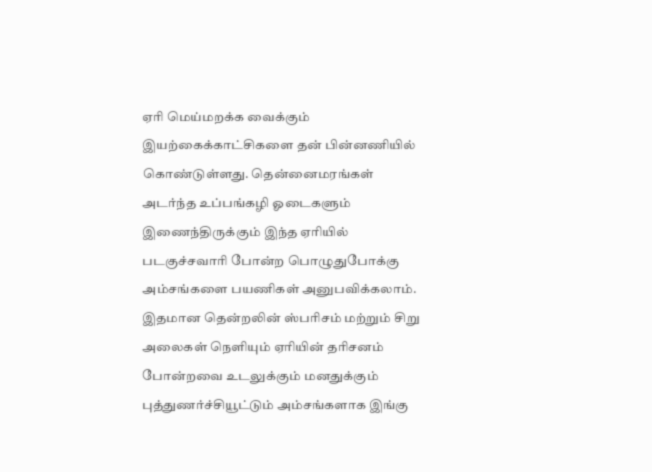ஏரி மெய்மறக்க வைக்கும் இயற்கைக்காட்சிகளை தன் பின்னணியில் கொண்டுள்ளது. தென்னைமரங்கள் அடர்ந்த உப்பங்கழி ஓடைகளும் இணைந்திருக்கும் இந்த ஏரியில் படகுச்சவாரி போன்ற பொழுதுபோக்கு அம்சங்களை பயணிகள் அனுபவிக்கலாம்.
இதமான தென்றலின் ஸ்பரிசம் மற்றும் சிறு அலைகள் நெளியும் ஏரியின் தரிசனம் போன்றவை உடலுக்கும் மனதுக்கும் புத்துணர்ச்சியூட்டும் அம்சங்களாக இங்கு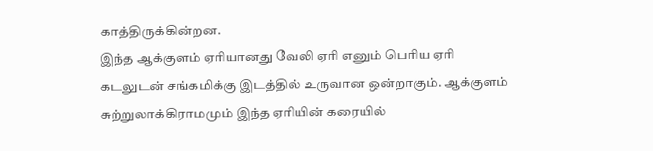காத்திருக்கின்றன.
இந்த ஆக்குளம் ஏரியானது வேலி ஏரி எனும் பெரிய ஏரி கடலுடன் சங்கமிக்கு இடத்தில் உருவான ஒன்றாகும். ஆக்குளம் சுற்றுலாக்கிராமமும் இந்த ஏரியின் கரையில்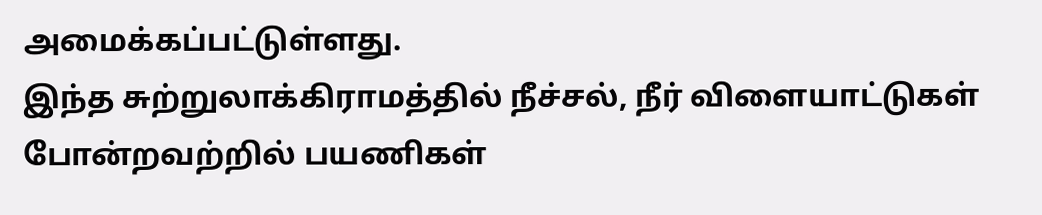அமைக்கப்பட்டுள்ளது.
இந்த சுற்றுலாக்கிராமத்தில் நீச்சல், நீர் விளையாட்டுகள் போன்றவற்றில் பயணிகள்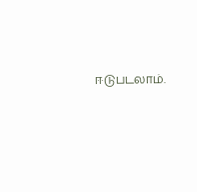ஈடுபடலாம்.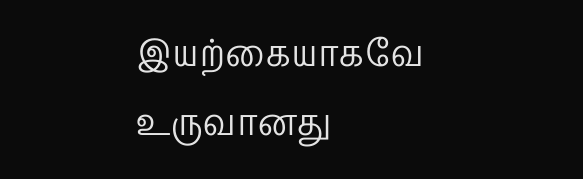இயற்கையாகவே உருவானது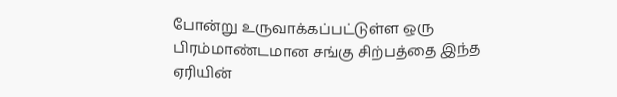போன்று உருவாக்கப்பட்டுள்ள ஒரு பிரம்மாண்டமான சங்கு சிற்பத்தை இந்த ஏரியின்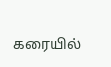கரையில்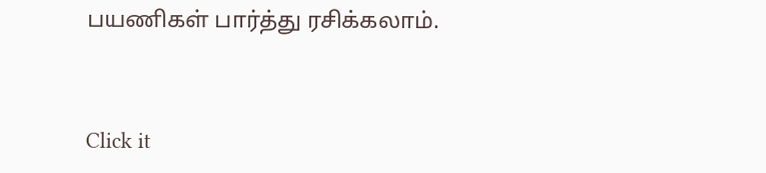பயணிகள் பார்த்து ரசிக்கலாம்.



Click it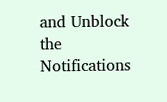and Unblock the Notifications